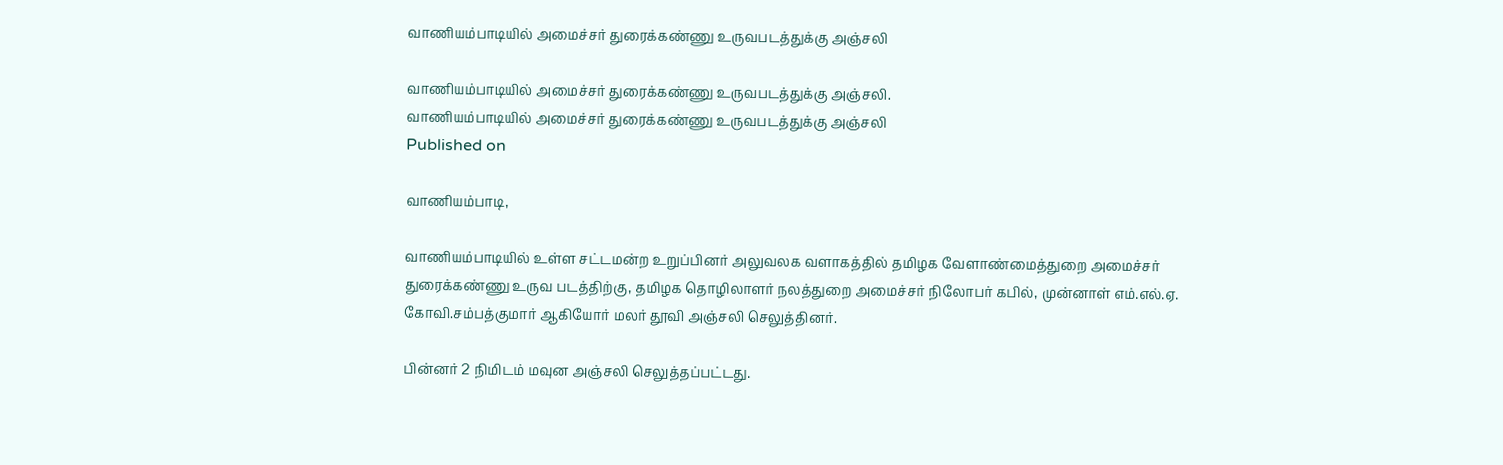வாணியம்பாடியில் அமைச்சர் துரைக்கண்ணு உருவபடத்துக்கு அஞ்சலி

வாணியம்பாடியில் அமைச்சர் துரைக்கண்ணு உருவபடத்துக்கு அஞ்சலி.
வாணியம்பாடியில் அமைச்சர் துரைக்கண்ணு உருவபடத்துக்கு அஞ்சலி
Published on

வாணியம்பாடி,

வாணியம்பாடியில் உள்ள சட்டமன்ற உறுப்பினர் அலுவலக வளாகத்தில் தமிழக வேளாண்மைத்துறை அமைச்சர் துரைக்கண்ணு உருவ படத்திற்கு, தமிழக தொழிலாளர் நலத்துறை அமைச்சர் நிலோபர் கபில், முன்னாள் எம்.எல்.ஏ. கோவி.சம்பத்குமார் ஆகியோர் மலர் தூவி அஞ்சலி செலுத்தினர்.

பின்னர் 2 நிமிடம் மவுன அஞ்சலி செலுத்தப்பட்டது.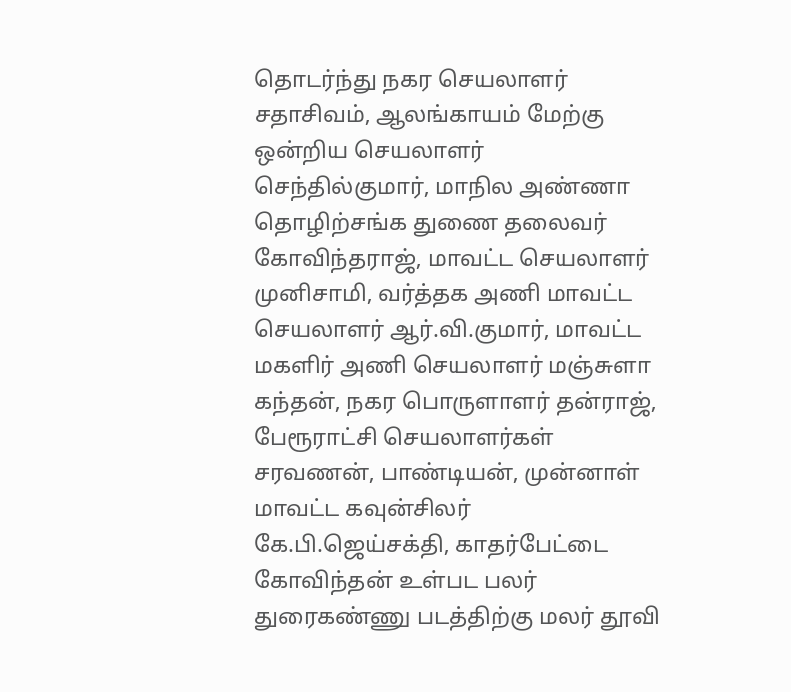தொடர்ந்து நகர செயலாளர் சதாசிவம், ஆலங்காயம் மேற்கு ஒன்றிய செயலாளர் செந்தில்குமார், மாநில அண்ணா தொழிற்சங்க துணை தலைவர் கோவிந்தராஜ், மாவட்ட செயலாளர் முனிசாமி, வர்த்தக அணி மாவட்ட செயலாளர் ஆர்.வி.குமார், மாவட்ட மகளிர் அணி செயலாளர் மஞ்சுளா கந்தன், நகர பொருளாளர் தன்ராஜ், பேரூராட்சி செயலாளர்கள் சரவணன், பாண்டியன், முன்னாள் மாவட்ட கவுன்சிலர் கே.பி.ஜெய்சக்தி, காதர்பேட்டை கோவிந்தன் உள்பட பலர் துரைகண்ணு படத்திற்கு மலர் தூவி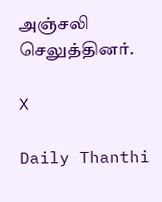அஞ்சலி செலுத்தினர்.

X

Daily Thanthi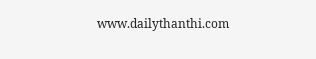www.dailythanthi.com